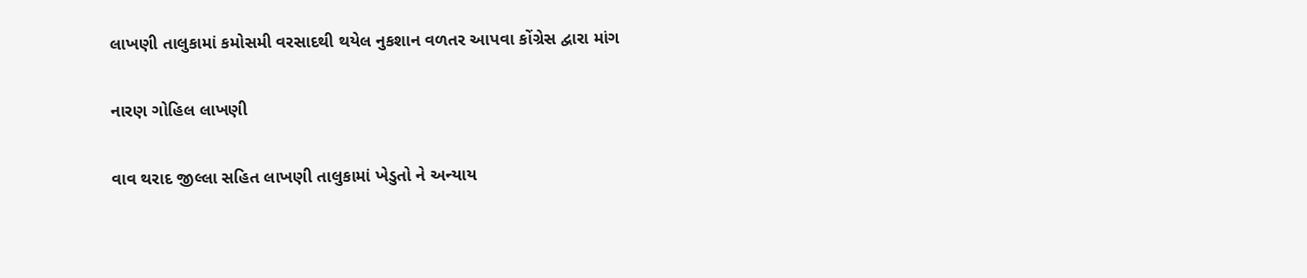લાખણી તાલુકામાં કમોસમી વરસાદથી થયેલ નુકશાન વળતર આપવા કોંગ્રેસ દ્વારા માંગ

નારણ ગોહિલ લાખણી

વાવ થરાદ જીલ્લા સહિત લાખણી તાલુકામાં ખેડુતો ને અન્યાય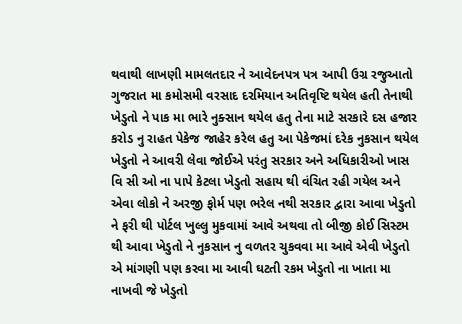થવાથી લાખણી મામલતદાર ને આવેદનપત્ર પત્ર આપી ઉગ્ર રજુઆતો ગુજરાત મા કમોસમી વરસાદ દરમિયાન અતિવૃષ્ટિ થયેલ હતી તેનાથી ખેડુતો ને પાક મા ભારે નુક્સાન થયેલ હતુ તેના માટે સરકારે દસ હજાર કરોડ નુ રાહત પેકેજ જાહેર કરેલ હતુ આ પેકેજમાં દરેક નુકસાન થયેલ ખેડુતો ને આવરી લેવા જોઈએ પરંતુ સરકાર અને અધિકારીઓ ખાસ વિ સી ઓ ના પાપે કેટલા ખેડુતો સહાય થી વંચિત રહી ગયેલ અને એવા લોકો ને અરજી ફોર્મ પણ ભરેલ નથી સરકાર દ્વારા આવા ખેડુતો ને ફરી થી પોર્ટલ ખુલ્લુ મુકવામાં આવે અથવા તો બીજી કોઈ સિસ્ટમ થી આવા ખેડુતો ને નુકસાન નુ વળતર ચુકવવા મા આવે એવી ખેડુતો એ માંગણી પણ કરવા મા આવી ઘટતી રકમ ખેડુતો ના ખાતા મા નાખવી જે ખેડુતો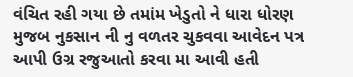વંચિત રહી ગયા છે તમાંમ ખેડુતો ને ધારા ધોરણ મુજબ નુકસાન ની નુ વળતર ચુકવવા આવેદન પત્ર આપી ઉગ્ર રજુઆતો કરવા મા આવી હતી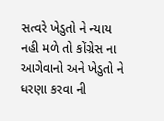સત્વરે ખેડુતો ને ન્યાય નહી મળે તો કોંગ્રેસ ના આગેવાનો અને ખેડુતો ને ધરણા કરવા ની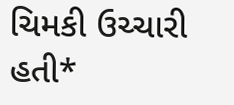ચિમકી ઉચ્ચારી હતી*